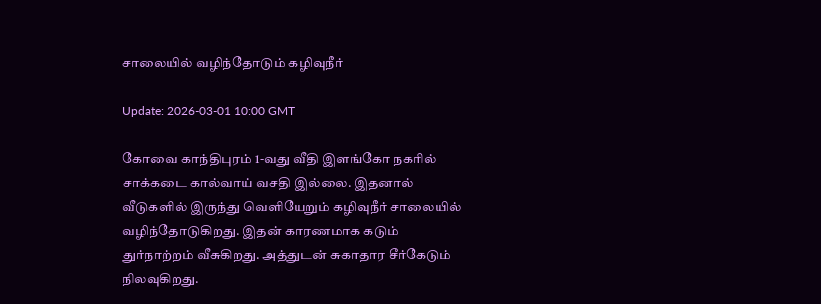சாலையில் வழிந்தோடும் கழிவுநீர்

Update: 2026-03-01 10:00 GMT

கோவை காந்திபுரம் 1-வது வீதி இளங்கோ நகரில் சாக்கடை கால்வாய் வசதி இல்லை. இதனால் வீடுகளில் இருந்து வெளியேறும் கழிவுநீர் சாலையில் வழிந்தோடுகிறது. இதன் காரணமாக கடும் துர்நாற்றம் வீசுகிறது. அத்துடன் சுகாதார சீர்கேடும் நிலவுகிறது.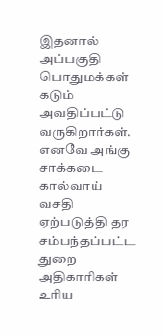இதனால் அப்பகுதி பொதுமக்கள் கடும் அவதிப்பட்டு வருகிறார்கள். எனவே அங்கு சாக்கடை கால்வாய் வசதி ஏற்படுத்தி தர சம்பந்தப்பட்ட துறை அதிகாரிகள் உரிய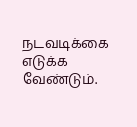நடவடிக்கை எடுக்க வேண்டும்.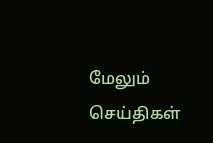மேலும் செய்திகள்